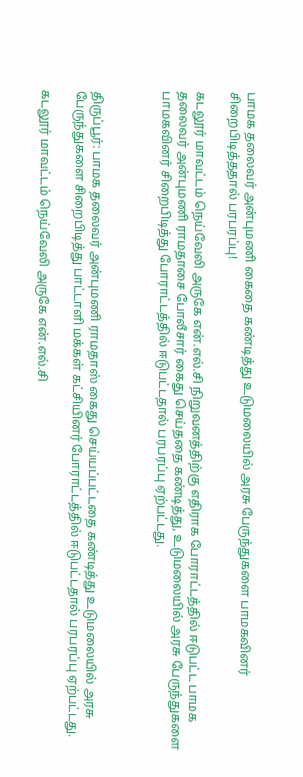பாமக தலைவர் அன்புமணி கைதை கண்டித்து உடுமலையில் அரசு பேருந்துகளை பாமகவினர் சிறைபிடித்ததால் பரபரப்பு!

கடலூர் மாவட்டம் நெய்வேலி அருகே என்.எல்.சி நிறுவனத்திற்கு எதிராக போராட்டத்தில் ஈடுபட்ட பாமக தலைவர் அன்புமணி ராமதாசை போலீசார் கைது செய்ததை கண்டித்து, உடுமலையில் அரசு பேருந்துகளை பாமகவினர் சிறைபிடித்து போராட்டத்தில் ஈடுபட்டதால் பரபரப்பு ஏற்பட்டது.



திருப்பூர்: பாமக தலைவர் அன்புமணி ராமதாஸ் கைது செய்யப்பட்டதை கண்டித்து உடுமலையில் அரசு பேருந்துகளை சிறைபிடித்து பாட்டாளி மக்கள் கட்சியினர் போராட்டத்தில் ஈடுபட்டதால் பரபரப்பு ஏற்பட்டது.

கடலூர் மாவட்டம் நெய்வேலி அருகே என்.எல்.சி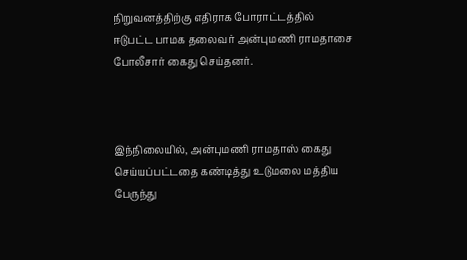நிறுவனத்திற்கு எதிராக போராட்டத்தில் ஈடுபட்ட பாமக தலைவர் அன்புமணி ராமதாசை போலீசார் கைது செய்தனர்.



இந்நிலையில், அன்புமணி ராமதாஸ் கைது செய்யப்பட்டதை கண்டித்து உடுமலை மத்திய பேருந்து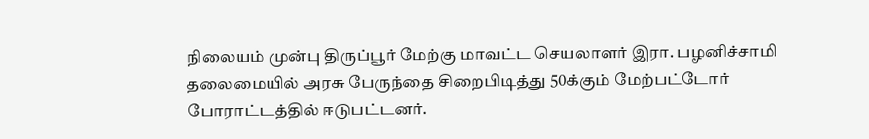நிலையம் முன்பு திருப்பூர் மேற்கு மாவட்ட செயலாளர் இரா. பழனிச்சாமி தலைமையில் அரசு பேருந்தை சிறைபிடித்து 50க்கும் மேற்பட்டோர் போராட்டத்தில் ஈடுபட்டனர்.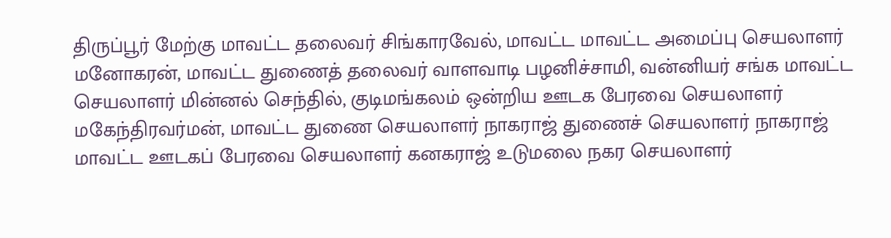திருப்பூர் மேற்கு மாவட்ட தலைவர் சிங்காரவேல், மாவட்ட மாவட்ட அமைப்பு செயலாளர் மனோகரன், மாவட்ட துணைத் தலைவர் வாளவாடி பழனிச்சாமி, வன்னியர் சங்க மாவட்ட செயலாளர் மின்னல் செந்தில், குடிமங்கலம் ஒன்றிய ஊடக பேரவை செயலாளர் மகேந்திரவர்மன், மாவட்ட துணை செயலாளர் நாகராஜ் துணைச் செயலாளர் நாகராஜ் மாவட்ட ஊடகப் பேரவை செயலாளர் கனகராஜ் உடுமலை நகர செயலாளர்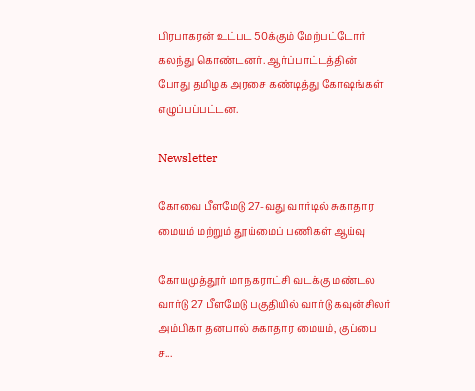பிரபாகரன் உட்பட 50க்கும் மேற்பட்டோர் கலந்து கொண்டனர். ஆர்ப்பாட்டத்தின் போது தமிழக அரசை கண்டித்து கோஷங்கள் எழுப்பப்பட்டன.

Newsletter

கோவை பீளமேடு 27-வது வார்டில் சுகாதார மையம் மற்றும் தூய்மைப் பணிகள் ஆய்வு

கோயமுத்தூர் மாநகராட்சி வடக்கு மண்டல வார்டு 27 பீளமேடு பகுதியில் வார்டு கவுன்சிலர் அம்பிகா தனபால் சுகாதார மையம், குப்பை ச...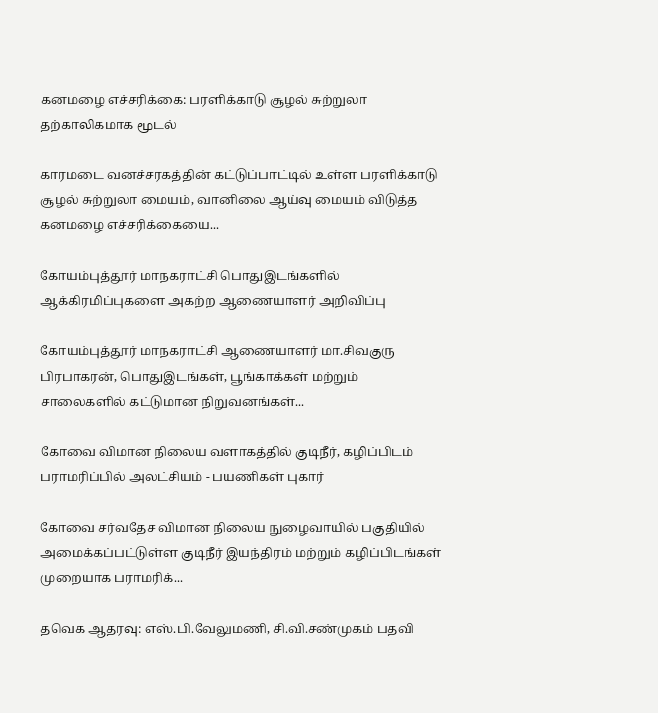கனமழை எச்சரிக்கை: பரளிக்காடு சூழல் சுற்றுலா தற்காலிகமாக மூடல்

காரமடை வனச்சரகத்தின் கட்டுப்பாட்டில் உள்ள பரளிக்காடு சூழல் சுற்றுலா மையம், வானிலை ஆய்வு மையம் விடுத்த கனமழை எச்சரிக்கையை...

கோயம்புத்தூர் மாநகராட்சி பொதுஇடங்களில் ஆக்கிரமிப்புகளை அகற்ற ஆணையாளர் அறிவிப்பு

கோயம்புத்தூர் மாநகராட்சி ஆணையாளர் மா.சிவகுரு பிரபாகரன், பொதுஇடங்கள், பூங்காக்கள் மற்றும் சாலைகளில் கட்டுமான நிறுவனங்கள்...

கோவை விமான நிலைய வளாகத்தில் குடிநீர், கழிப்பிடம் பராமரிப்பில் அலட்சியம் - பயணிகள் புகார்

கோவை சர்வதேச விமான நிலைய நுழைவாயில் பகுதியில் அமைக்கப்பட்டுள்ள குடிநீர் இயந்திரம் மற்றும் கழிப்பிடங்கள் முறையாக பராமரிக்...

தவெக ஆதரவு: எஸ்.பி.வேலுமணி, சி.வி.சண்முகம் பதவி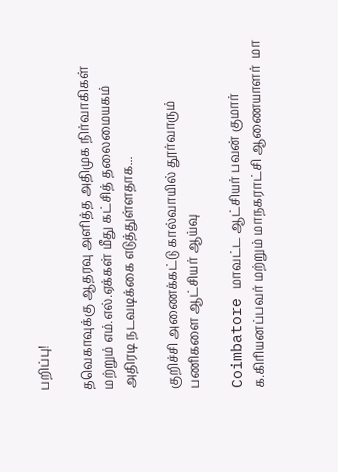பறிப்பு!

தவெகாவுக்கு ஆதரவு அளித்த அதிமுக நிர்வாகிகள் மற்றும் எம்.எல்.ஏக்கள் மீது கட்சித் தலைமையகம் அதிரடி நடவடிக்கை எடுத்துள்ளதாக...

குறிச்சி அணைக்கட்டு கால்வாயில் தூர்வாரும் பணிகளை ஆட்சியர் ஆய்வு

Coimbatore மாவட்ட ஆட்சியர் பவன் குமார் க.கிரியனப்பவர் மற்றும் மாநகராட்சி ஆணையாளர்  மா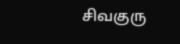சிவகுரு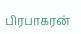பிரபாகரன்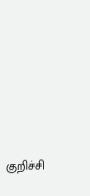குறிச்சி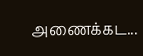அணைக்கட...